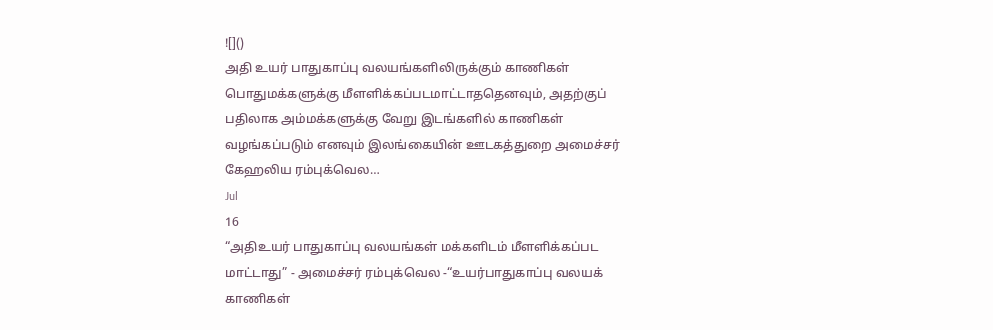![]()
அதி உயர் பாதுகாப்பு வலயங்களிலிருக்கும் காணிகள் பொதுமக்களுக்கு மீளளிக்கப்படமாட்டாததெனவும், அதற்குப் பதிலாக அம்மக்களுக்கு வேறு இடங்களில் காணிகள் வழங்கப்படும் எனவும் இலங்கையின் ஊடகத்துறை அமைச்சர் கேஹலிய ரம்புக்வெல…
Jul
16
“அதிஉயர் பாதுகாப்பு வலயங்கள் மக்களிடம் மீளளிக்கப்பட மாட்டாது” - அமைச்சர் ரம்புக்வெல -“உயர்பாதுகாப்பு வலயக் காணிகள்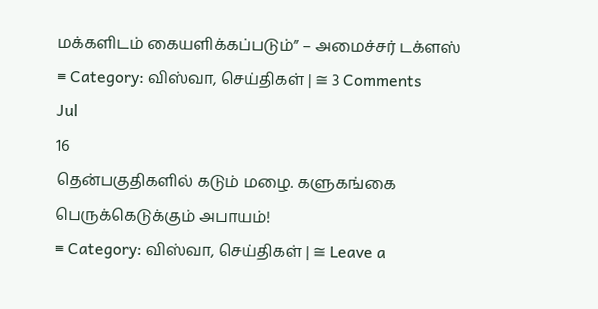மக்களிடம் கையளிக்கப்படும்” – அமைச்சர் டக்ளஸ்
≡ Category: விஸ்வா, செய்திகள் | ≅ 3 Comments
Jul
16
தென்பகுதிகளில் கடும் மழை. களுகங்கை பெருக்கெடுக்கும் அபாயம்!
≡ Category: விஸ்வா, செய்திகள் | ≅ Leave a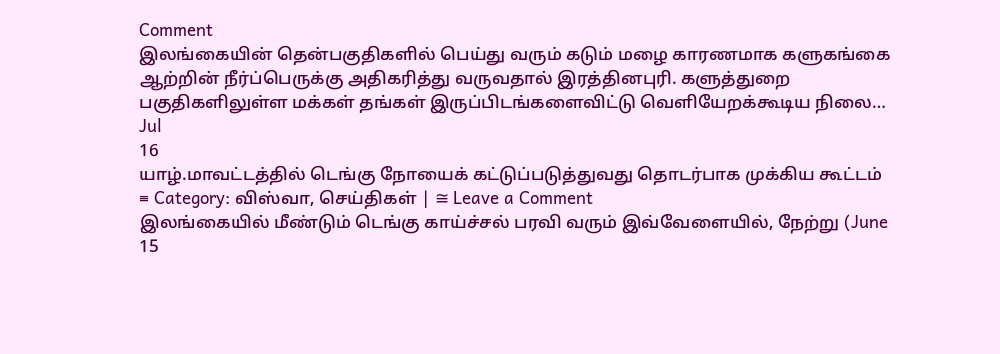Comment
இலங்கையின் தென்பகுதிகளில் பெய்து வரும் கடும் மழை காரணமாக களுகங்கை ஆற்றின் நீர்ப்பெருக்கு அதிகரித்து வருவதால் இரத்தினபுரி. களுத்துறை பகுதிகளிலுள்ள மக்கள் தங்கள் இருப்பிடங்களைவிட்டு வெளியேறக்கூடிய நிலை…
Jul
16
யாழ்.மாவட்டத்தில் டெங்கு நோயைக் கட்டுப்படுத்துவது தொடர்பாக முக்கிய கூட்டம்
≡ Category: விஸ்வா, செய்திகள் | ≅ Leave a Comment
இலங்கையில் மீண்டும் டெங்கு காய்ச்சல் பரவி வரும் இவ்வேளையில், நேற்று (June 15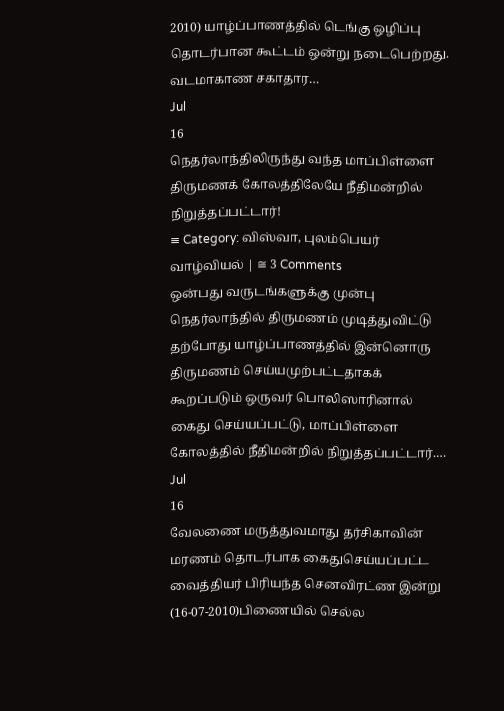2010) யாழ்ப்பாணத்தில் டெங்கு ஒழிப்பு தொடர்பான கூட்டம் ஒன்று நடைபெற்றது. வடமாகாண சகாதார…
Jul
16
நெதர்லாந்திலிருந்து வந்த மாப்பிள்ளை திருமணக் கோலத்திலேயே நீதிமன்றில் நிறுத்தப்பட்டார்!
≡ Category: விஸ்வா, புலம்பெயர் வாழ்வியல் | ≅ 3 Comments
ஒன்பது வருடங்களுக்கு முன்பு நெதர்லாந்தில் திருமணம் முடித்துவிட்டு தற்போது யாழ்ப்பாணத்தில் இன்னொரு திருமணம் செய்யமுற்பட்டதாகக் கூறப்படும் ஒருவர் பொலிஸாரினால் கைது செய்யப்பட்டு, மாப்பிள்ளை கோலத்தில் நீதிமன்றில் நிறுத்தப்பட்டார்.…
Jul
16
வேலணை மருத்துவமாது தர்சிகாவின் மரணம் தொடர்பாக கைதுசெய்யப்பட்ட வைத்தியர் பிரியந்த செனவிரட்ண இன்று (16-07-2010)பிணையில் செல்ல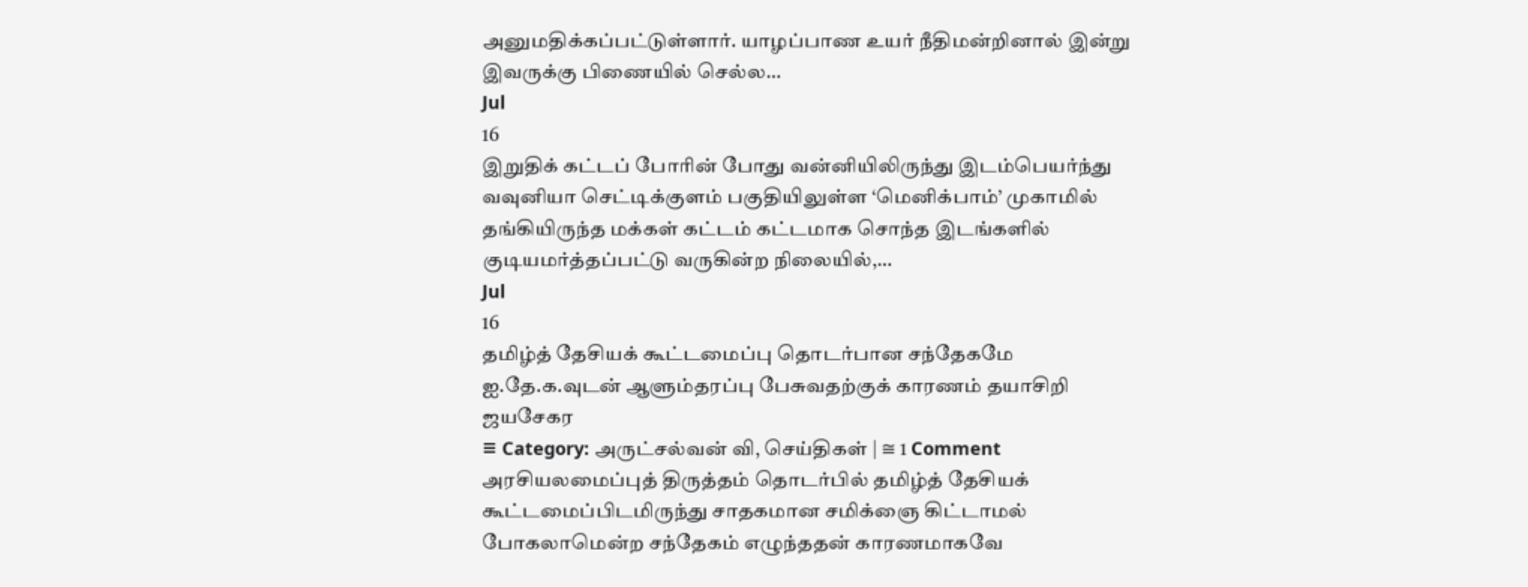அனுமதிக்கப்பட்டுள்ளார். யாழப்பாண உயர் நீதிமன்றினால் இன்று இவருக்கு பிணையில் செல்ல…
Jul
16
இறுதிக் கட்டப் போரின் போது வன்னியிலிருந்து இடம்பெயர்ந்து வவுனியா செட்டிக்குளம் பகுதியிலுள்ள ‘மெனிக்பாம்’ முகாமில் தங்கியிருந்த மக்கள் கட்டம் கட்டமாக சொந்த இடங்களில் குடியமர்த்தப்பட்டு வருகின்ற நிலையில்,…
Jul
16
தமிழ்த் தேசியக் கூட்டமைப்பு தொடர்பான சந்தேகமே ஐ.தே.க.வுடன் ஆளும்தரப்பு பேசுவதற்குக் காரணம் தயாசிறி ஜயசேகர
≡ Category: அருட்சல்வன் வி, செய்திகள் | ≅ 1 Comment
அரசியலமைப்புத் திருத்தம் தொடர்பில் தமிழ்த் தேசியக் கூட்டமைப்பிடமிருந்து சாதகமான சமிக்ஞை கிட்டாமல் போகலாமென்ற சந்தேகம் எழுந்ததன் காரணமாகவே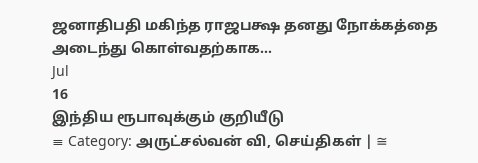ஜனாதிபதி மகிந்த ராஜபக்ஷ தனது நோக்கத்தை அடைந்து கொள்வதற்காக…
Jul
16
இந்திய ரூபாவுக்கும் குறியீடு
≡ Category: அருட்சல்வன் வி, செய்திகள் | ≅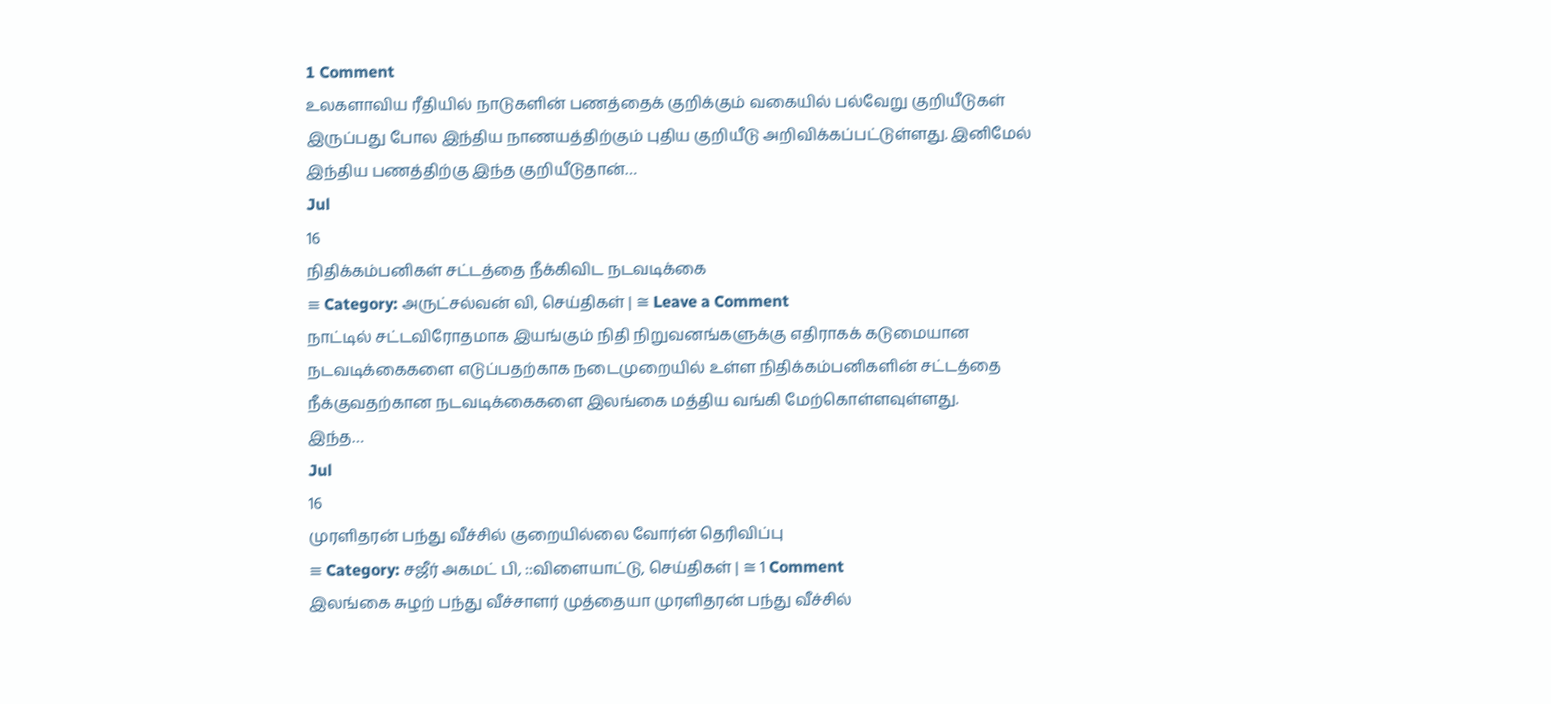1 Comment
உலகளாவிய ரீதியில் நாடுகளின் பணத்தைக் குறிக்கும் வகையில் பல்வேறு குறியீடுகள் இருப்பது போல இந்திய நாணயத்திற்கும் புதிய குறியீடு அறிவிக்கப்பட்டுள்ளது. இனிமேல் இந்திய பணத்திற்கு இந்த குறியீடுதான்…
Jul
16
நிதிக்கம்பனிகள் சட்டத்தை நீக்கிவிட நடவடிக்கை
≡ Category: அருட்சல்வன் வி, செய்திகள் | ≅ Leave a Comment
நாட்டில் சட்டவிரோதமாக இயங்கும் நிதி நிறுவனங்களுக்கு எதிராகக் கடுமையான நடவடிக்கைகளை எடுப்பதற்காக நடைமுறையில் உள்ள நிதிக்கம்பனிகளின் சட்டத்தை நீக்குவதற்கான நடவடிக்கைகளை இலங்கை மத்திய வங்கி மேற்கொள்ளவுள்ளது.
இந்த…
Jul
16
முரளிதரன் பந்து வீச்சில் குறையில்லை வோர்ன் தெரிவிப்பு
≡ Category: சஜீர் அகமட் பி, ::விளையாட்டு, செய்திகள் | ≅ 1 Comment
இலங்கை சுழற் பந்து வீச்சாளர் முத்தையா முரளிதரன் பந்து வீச்சில்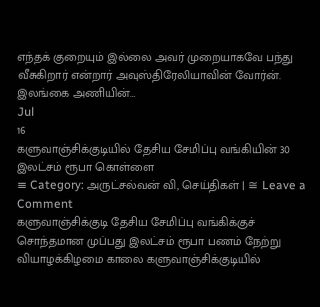எந்தக் குறையும் இல்லை அவர் முறையாகவே பந்து வீசுகிறார் என்றார் அவுஸ்திரேலியாவின் வோர்ன்.
இலங்கை அணியின்…
Jul
16
களுவாஞ்சிக்குடியில் தேசிய சேமிப்பு வங்கியின் 30 இலட்சம் ரூபா கொள்ளை
≡ Category: அருட்சல்வன் வி, செய்திகள் | ≅ Leave a Comment
களுவாஞ்சிக்குடி தேசிய சேமிப்பு வங்கிக்குச் சொந்தமான முப்பது இலட்சம் ரூபா பணம் நேற்று வியாழக்கிழமை காலை களுவாஞ்சிக்குடியில்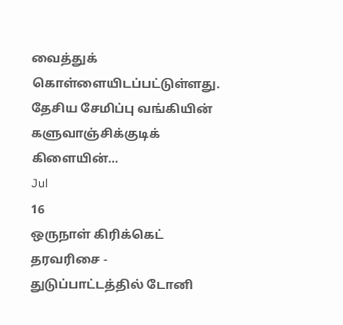வைத்துக் கொள்ளையிடப்பட்டுள்ளது.
தேசிய சேமிப்பு வங்கியின் களுவாஞ்சிக்குடிக் கிளையின்…
Jul
16
ஒருநாள் கிரிக்கெட் தரவரிசை - துடுப்பாட்டத்தில் டோனி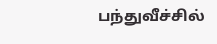பந்துவீச்சில்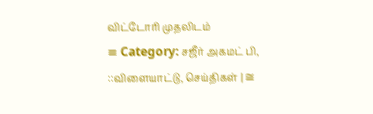விட்டோரி முதலிடம்
≡ Category: சஜீர் அகமட் பி, ::விளையாட்டு, செய்திகள் | ≅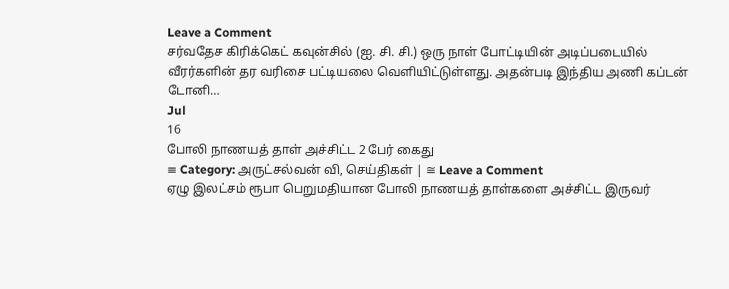Leave a Comment
சர்வதேச கிரிக்கெட் கவுன்சில் (ஐ. சி. சி.) ஒரு நாள் போட்டியின் அடிப்படையில் வீரர்களின் தர வரிசை பட்டியலை வெளியிட்டுள்ளது. அதன்படி இந்திய அணி கப்டன் டோனி…
Jul
16
போலி நாணயத் தாள் அச்சிட்ட 2 பேர் கைது
≡ Category: அருட்சல்வன் வி, செய்திகள் | ≅ Leave a Comment
ஏழு இலட்சம் ரூபா பெறுமதியான போலி நாணயத் தாள்களை அச்சிட்ட இருவர்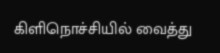கிளிநொச்சியில் வைத்து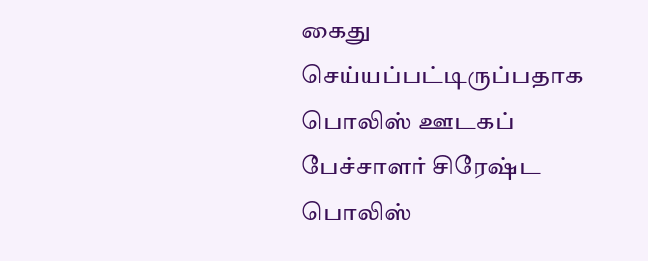கைது செய்யப்பட்டிருப்பதாக பொலிஸ் ஊடகப் பேச்சாளர் சிரேஷ்ட பொலிஸ்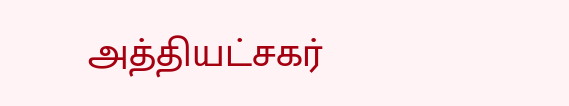அத்தியட்சகர்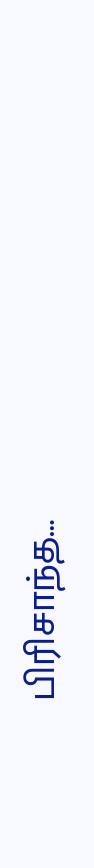பிரிசாந்த…